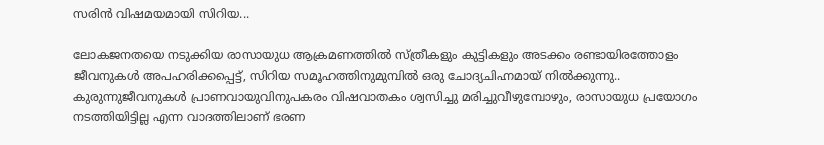സരിന്‍ വിഷമയമായി സിറിയ...

ലോകജനതയെ നടുക്കിയ രാസായുധ ആക്രമണത്തില്‍ സ്ത്രീകളും കുട്ടികളും അടക്കം രണ്ടായിരത്തോളം ജീവനുകള്‍ അപഹരിക്കപ്പെട്ട്, സിറിയ സമൂഹത്തിനുമുമ്പില്‍ ഒരു ചോദ്യചിഹ്നമായ് നില്‍ക്കുന്നു.. കുരുന്നുജീവനുകള്‍ പ്രാണവായുവിനുപകരം വിഷവാതകം ശ്വസിച്ചു മരിച്ചുവീഴുമ്പോഴും, രാസായുധ പ്രയോഗം നടത്തിയിട്ടില്ല എന്ന വാദത്തിലാണ് ഭരണ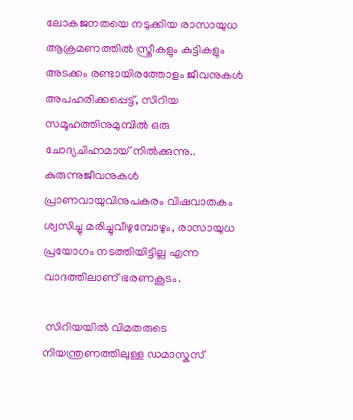ലോകജനതയെ നടുക്കിയ രാസായുധ ആക്രമണത്തില്‍ സ്ത്രീകളും കുട്ടികളും അടക്കം രണ്ടായിരത്തോളം ജീവനുകള്‍ അപഹരിക്കപ്പെട്ട്, സിറിയ സമൂഹത്തിനുമുമ്പില്‍ ഒരു ചോദ്യചിഹ്നമായ് നില്‍ക്കുന്നു.. കുരുന്നുജീവനുകള്‍ പ്രാണവായുവിനുപകരം വിഷവാതകം ശ്വസിച്ചു മരിച്ചുവീഴുമ്പോഴും, രാസായുധ പ്രയോഗം നടത്തിയിട്ടില്ല എന്ന വാദത്തിലാണ് ഭരണകൂടം.

 സിറിയയില്‍ വിമതരുടെ നിയന്ത്രണത്തിലുള്ള ഡമാസ്കസ്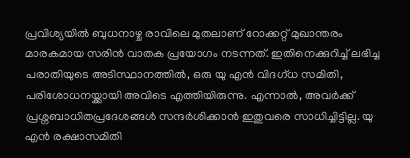പ്രവിശ്യയില്‍ ബുധനാഴ്ച രാവിലെ മുതലാണ്‌ റോക്കറ്റ് മുഖാന്തരം മാരകമായ സരിന്‍ വാതക പ്രയോഗം നടന്നത്. ഇതിനെക്കുറിച്ച്‌ ലഭിച്ച പരാതിയുടെ അടിസ്ഥാനത്തില്‍, ഒരു യു എന്‍ വിദഗ്ധ സമിതി, പരിശോധനയ്ക്കായി അവിടെ എത്തിയിരുന്നു. എന്നാല്‍, അവര്‍ക്ക് പ്രശ്നബാധിതപ്രദേശങ്ങള്‍ സന്ദര്‍ശിക്കാന്‍ ഇതുവരെ സാധിച്ചിട്ടില്ല. യു എന്‍ രക്ഷാസമിതി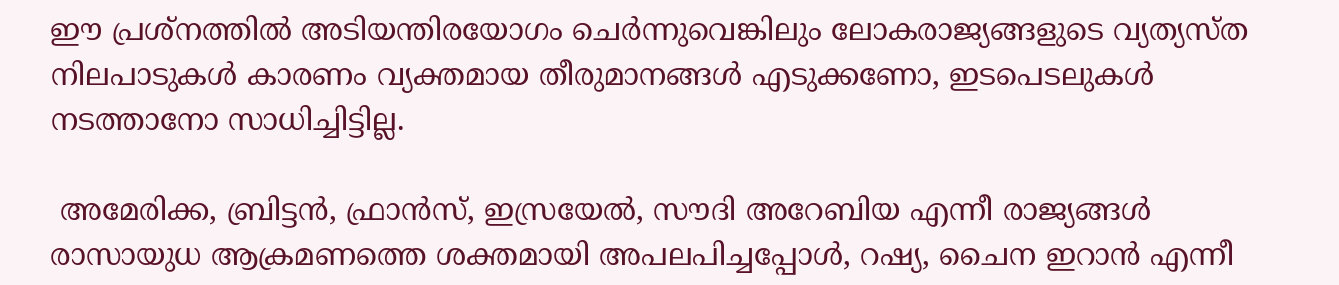ഈ പ്രശ്നത്തില്‍ അടിയന്തിരയോഗം ചെര്‍ന്നുവെങ്കിലും ലോകരാജ്യങ്ങളുടെ വ്യത്യസ്ത നിലപാടുകള്‍ കാരണം വ്യക്തമായ തീരുമാനങ്ങള്‍ എടുക്കണോ, ഇടപെടലുകള്‍ നടത്താനോ സാധിച്ചിട്ടില്ല.

 അമേരിക്ക, ബ്രിട്ടന്‍, ഫ്രാന്‍സ്, ഇസ്രയേല്‍, സൗദി അറേബിയ എന്നീ രാജ്യങ്ങള്‍ രാസായുധ ആക്രമണത്തെ ശക്തമായി അപലപിച്ചപ്പോള്‍, റഷ്യ, ചൈന ഇറാന്‍ എന്നീ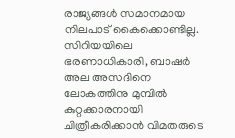രാജ്യങ്ങള്‍ സമാനമായ നിലപാട് കൈക്കൊണ്ടില്ല. സിറിയയിലെ ഭരണാധികാരി, ബാഷര്‍ അല അസദിനെ ലോകത്തിനു മുമ്പില്‍ കുറ്റക്കാരനായി ചിത്രീകരിക്കാന്‍ വിമതരുടെ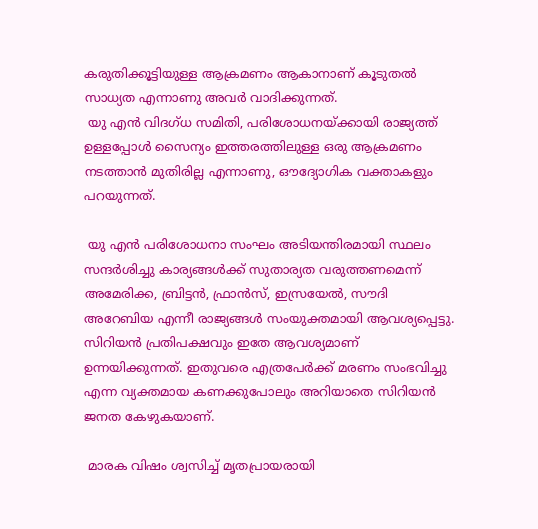കരുതിക്കൂട്ടിയുള്ള ആക്രമണം ആകാനാണ് കൂടുതല്‍ സാധ്യത എന്നാണു അവര്‍ വാദിക്കുന്നത്.
 യു എന്‍ വിദഗ്ധ സമിതി, പരിശോധനയ്ക്കായി രാജ്യത്ത് ഉള്ളപ്പോള്‍ സൈന്യം ഇത്തരത്തിലുള്ള ഒരു ആക്രമണം നടത്താന്‍ മുതിരില്ല എന്നാണു, ഔദ്യോഗിക വക്താകളും പറയുന്നത്.

 യു എന്‍ പരിശോധനാ സംഘം അടിയന്തിരമായി സ്ഥലം സന്ദര്‍ശിച്ചു കാര്യങ്ങള്‍ക്ക് സുതാര്യത വരുത്തണമെന്ന് അമേരിക്ക, ബ്രിട്ടന്‍, ഫ്രാന്‍സ്, ഇസ്രയേല്‍, സൗദി അറേബിയ എന്നീ രാജ്യങ്ങള്‍ സംയുക്തമായി ആവശ്യപ്പെട്ടു. സിറിയന്‍ പ്രതിപക്ഷവും ഇതേ ആവശ്യമാണ്‌ ഉന്നയിക്കുന്നത്. ഇതുവരെ എത്രപേര്‍ക്ക് മരണം സംഭവിച്ചു എന്ന വ്യക്തമായ കണക്കുപോലും അറിയാതെ സിറിയന്‍ ജനത കേഴുകയാണ്.

 മാരക വിഷം ശ്വസിച്ച് മൃതപ്രായരായി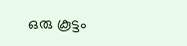ഒരു കൂട്ടം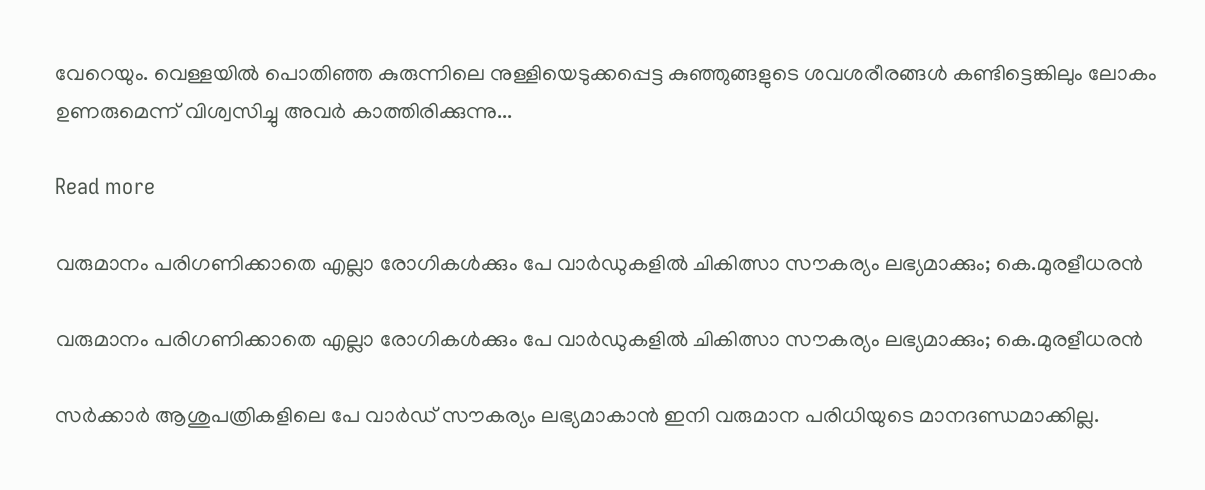വേറെയും. വെള്ളയില്‍ പൊതിഞ്ഞ കുരുന്നിലെ നുള്ളിയെടുക്കപ്പെട്ട കുഞ്ഞുങ്ങളുടെ ശവശരീരങ്ങള്‍ കണ്ടിട്ടെങ്കിലും ലോകം ഉണരുമെന്ന് വിശ്വസിച്ചു അവര്‍ കാത്തിരിക്കുന്നു...

Read more

വരുമാനം പരിഗണിക്കാതെ എല്ലാ രോഗികൾക്കും പേ വാർഡുകളിൽ ചികിത്സാ സൗകര്യം ലഭ്യമാക്കും; കെ.മുരളീധരൻ

വരുമാനം പരിഗണിക്കാതെ എല്ലാ രോഗികൾക്കും പേ വാർഡുകളിൽ ചികിത്സാ സൗകര്യം ലഭ്യമാക്കും; കെ.മുരളീധരൻ

സർക്കാർ ആശുപത്രികളിലെ പേ വാർഡ് സൗകര്യം ലഭ്യമാകാൻ ഇനി വരുമാന പരിധിയുടെ മാനദണ്ഡമാക്കില്ല.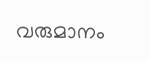വരുമാനം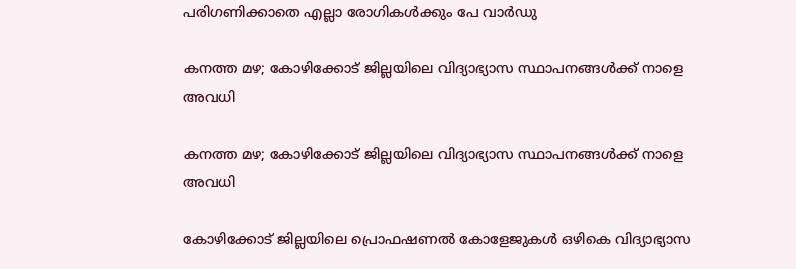പരിഗണിക്കാതെ എല്ലാ രോഗികൾക്കും പേ വാർഡു

കനത്ത മഴ; കോഴിക്കോട് ജില്ലയിലെ വിദ്യാഭ്യാസ സ്ഥാപനങ്ങൾക്ക് നാളെ അവധി

കനത്ത മഴ; കോഴിക്കോട് ജില്ലയിലെ വിദ്യാഭ്യാസ സ്ഥാപനങ്ങൾക്ക് നാളെ അവധി

കോഴിക്കോട് ജില്ലയിലെ പ്രൊഫഷണൽ കോളേജുകൾ ഒഴികെ വിദ്യാഭ്യാസ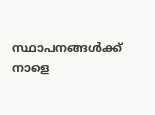സ്ഥാപനങ്ങൾക്ക് നാളെ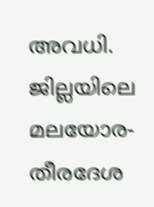അവധി. ജില്ലയിലെ മലയോര- തീരദേശ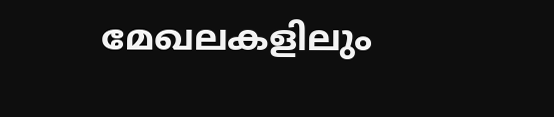മേഖലകളിലും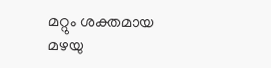മറ്റും ശക്തമായ മഴയു